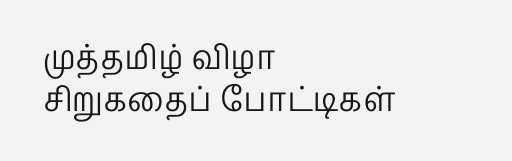முத்தமிழ் விழா சிறுகதைப் போட்டிகள்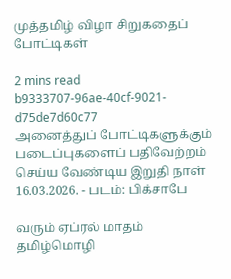முத்தமிழ் விழா சிறுகதைப் போட்டிகள்

2 mins read
b9333707-96ae-40cf-9021-d75de7d60c77
அனைத்துப் போட்டிகளுக்கும் படைப்புகளைப் பதிவேற்றம் செய்ய வேண்டிய இறுதி நாள் 16.03.2026. - படம்: பிக்சாபே

வரும் ஏப்ரல் மாதம் தமிழ்மொழி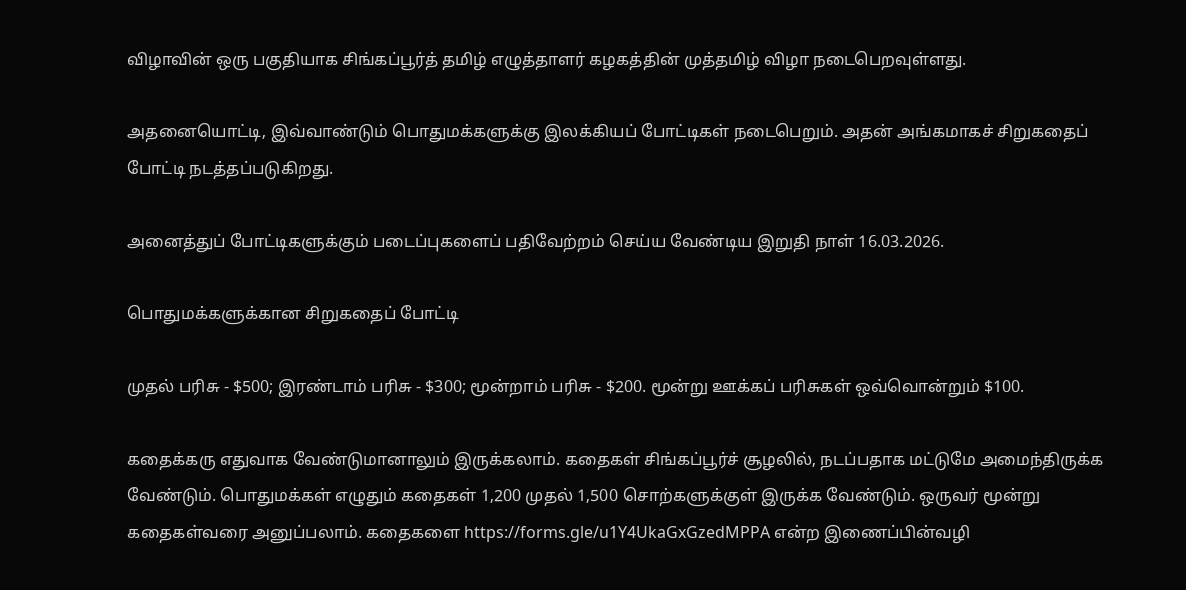விழாவின் ஒரு பகுதியாக சிங்கப்பூர்த் தமிழ் எழுத்தாளர் கழகத்தின் முத்தமிழ் விழா நடைபெறவுள்ளது.

அதனையொட்டி, இவ்வாண்டும் பொதுமக்களுக்கு இலக்கியப் போட்டிகள் நடைபெறும். அதன் அங்கமாகச் சிறுகதைப் போட்டி நடத்தப்படுகிறது.

அனைத்துப் போட்டிகளுக்கும் படைப்புகளைப் பதிவேற்றம் செய்ய வேண்டிய இறுதி நாள் 16.03.2026.

பொதுமக்களுக்கான சிறுகதைப் போட்டி

முதல் பரிசு - $500; இரண்டாம் பரிசு - $300; மூன்றாம் பரிசு - $200. மூன்று ஊக்கப் பரிசுகள் ஒவ்வொன்றும் $100.

கதைக்கரு எதுவாக வேண்டுமானாலும் இருக்கலாம். கதைகள் சிங்கப்பூர்ச் சூழலில், நடப்பதாக மட்டுமே அமைந்திருக்க வேண்டும். பொதுமக்கள் எழுதும் கதைகள் 1,200 முதல் 1,500 சொற்களுக்குள் இருக்க வேண்டும். ஒருவர் மூன்று கதைகள்வரை அனுப்பலாம். கதைகளை https://forms.gle/u1Y4UkaGxGzedMPPA என்ற இணைப்பின்வழி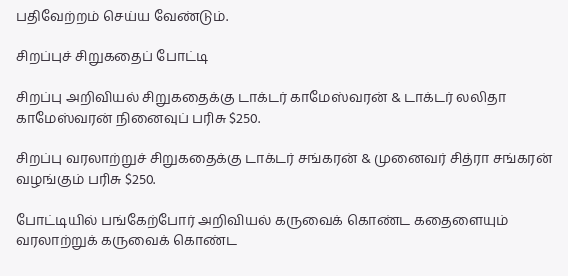பதிவேற்றம் செய்ய வேண்டும்.

சிறப்புச் சிறுகதைப் போட்டி

சிறப்பு அறிவியல் சிறுகதைக்கு டாக்டர் காமேஸ்வரன் & டாக்டர் லலிதா காமேஸ்வரன் நினைவுப் பரிசு $250.

சிறப்பு வரலாற்றுச் சிறுகதைக்கு டாக்டர் சங்கரன் & முனைவர் சித்ரா சங்கரன் வழங்கும் பரிசு $250.

போட்டியில் பங்கேற்போர் அறிவியல் கருவைக் கொண்ட கதைளையும் வரலாற்றுக் கருவைக் கொண்ட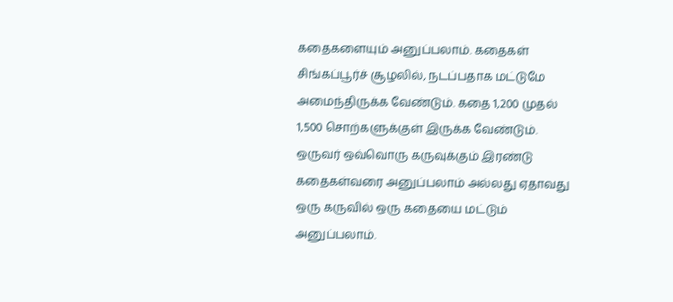கதைகளையும் அனுப்பலாம். கதைகள் சிங்கப்பூர்ச் சூழலில், நடப்பதாக மட்டுமே அமைந்திருக்க வேண்டும். கதை 1,200 முதல் 1,500 சொற்களுக்குள் இருக்க வேண்டும். ஒருவர் ஒவ்வொரு கருவுக்கும் இரண்டு கதைகள்வரை அனுப்பலாம் அல்லது ஏதாவது ஒரு கருவில் ஒரு கதையை மட்டும் அனுப்பலாம்.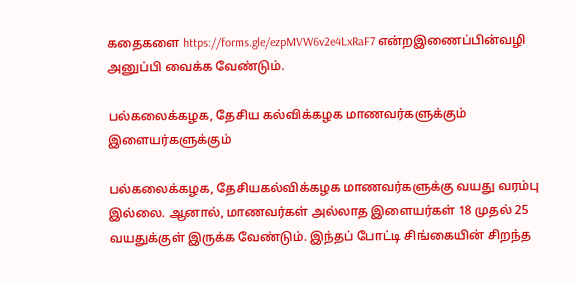கதைகளை https://forms.gle/ezpMVW6v2e4LxRaF7 என்றஇணைப்பின்வழி அனுப்பி வைக்க வேண்டும்.

பல்கலைக்கழக, தேசிய கல்விக்கழக மாணவர்களுக்கும் இளையர்களுக்கும்

பல்கலைக்கழக, தேசியகல்விக்கழக மாணவர்களுக்கு வயது வரம்பு இல்லை. ஆனால், மாணவர்கள் அல்லாத இளையர்கள் 18 முதல் 25 வயதுக்குள் இருக்க வேண்டும். இந்தப் போட்டி சிங்கையின் சிறந்த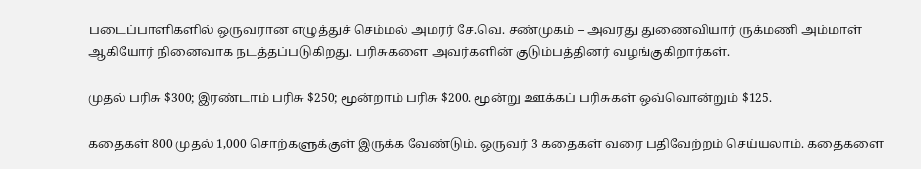படைப்பாளிகளில் ஒருவரான எழுத்துச் செம்மல் அமரர் சே.வெ. சண்முகம் – அவரது துணைவியார் ருக்மணி அம்மாள் ஆகியோர் நினைவாக நடத்தப்படுகிறது. பரிசுகளை அவர்களின் குடும்பத்தினர் வழங்குகிறார்கள்.

முதல் பரிசு $300; இரண்டாம் பரிசு $250; மூன்றாம் பரிசு $200. மூன்று ஊக்கப் பரிசுகள் ஒவ்வொன்றும் $125.

கதைகள் 800 முதல் 1,000 சொற்களுக்குள் இருக்க வேண்டும். ஒருவர் 3 கதைகள் வரை பதிவேற்றம் செய்யலாம். கதைகளை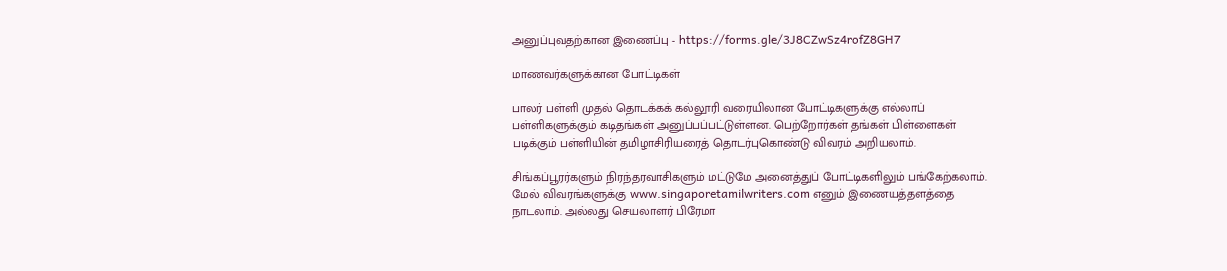அனுப்புவதற்கான இணைப்பு - https://forms.gle/3J8CZwSz4rofZ8GH7

மாணவர்களுக்கான போட்டிகள்

பாலர் பள்ளி முதல் தொடக்கக் கல்லூரி வரையிலான போட்டிகளுக்கு எல்லாப் பள்ளிகளுக்கும் கடிதங்கள் அனுப்பப்பட்டுள்ளன. பெற்றோர்கள் தங்கள் பிள்ளைகள் படிக்கும் பள்ளியின் தமிழாசிரியரைத் தொடர்புகொண்டு விவரம் அறியலாம்.

சிங்கப்பூரர்களும் நிரந்தரவாசிகளும் மட்டுமே அனைத்துப் போட்டிகளிலும் பங்கேற்கலாம். மேல் விவரங்களுக்கு www.singaporetamilwriters.com எனும் இணையத்தளத்தை நாடலாம். அல்லது செயலாளர் பிரேமா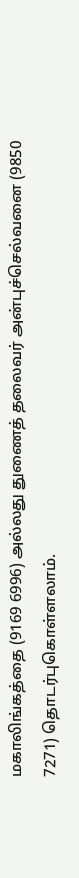மகாலிங்கத்தை (9169 6996) அல்லது துணைத் தலைவர் அன்புச்செல்வனை (9850 7271) தொடர்புகொள்ளலாம்.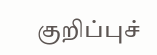குறிப்புச்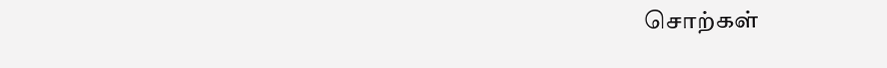சொற்கள்